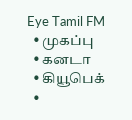Eye Tamil FM
  • முகப்பு
  • கனடா
  • கியூபெக்
  •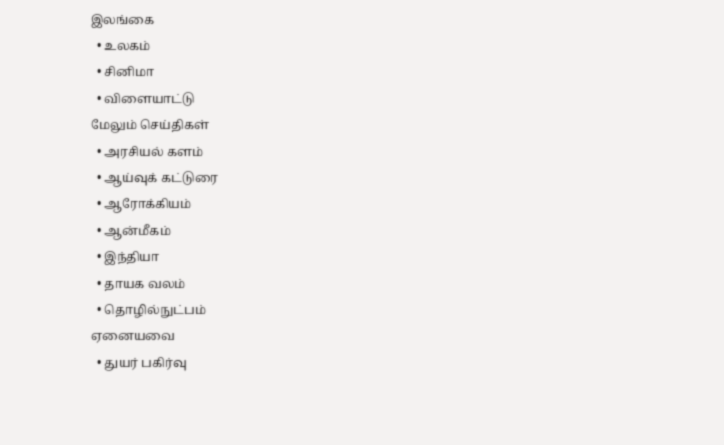இலங்கை
  • உலகம்
  • சினிமா
  • விளையாட்டு
மேலும் செய்திகள்
  • அரசியல் களம்
  • ஆய்வுக் கட்டுரை
  • ஆரோக்கியம்
  • ஆன்மீகம்
  • இந்தியா
  • தாயக வலம்
  • தொழில்நுட்பம்
ஏனையவை
  • துயர் பகிர்வு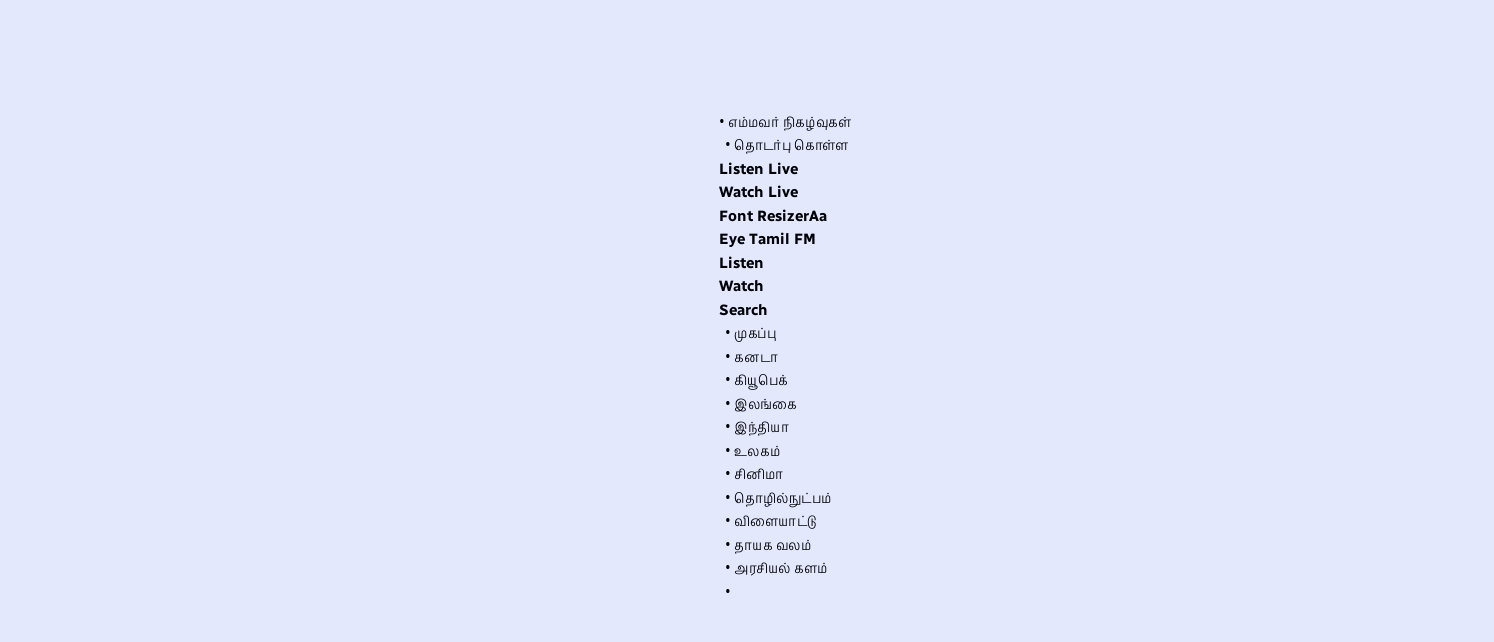• எம்மவர் நிகழ்வுகள்
  • தொடர்பு கொள்ள
Listen Live
Watch Live
Font ResizerAa
Eye Tamil FM
Listen
Watch
Search
  • முகப்பு
  • கனடா
  • கியூபெக்
  • இலங்கை
  • இந்தியா
  • உலகம்
  • சினிமா
  • தொழில்நுட்பம்
  • விளையாட்டு
  • தாயக வலம்
  • அரசியல் களம்
  •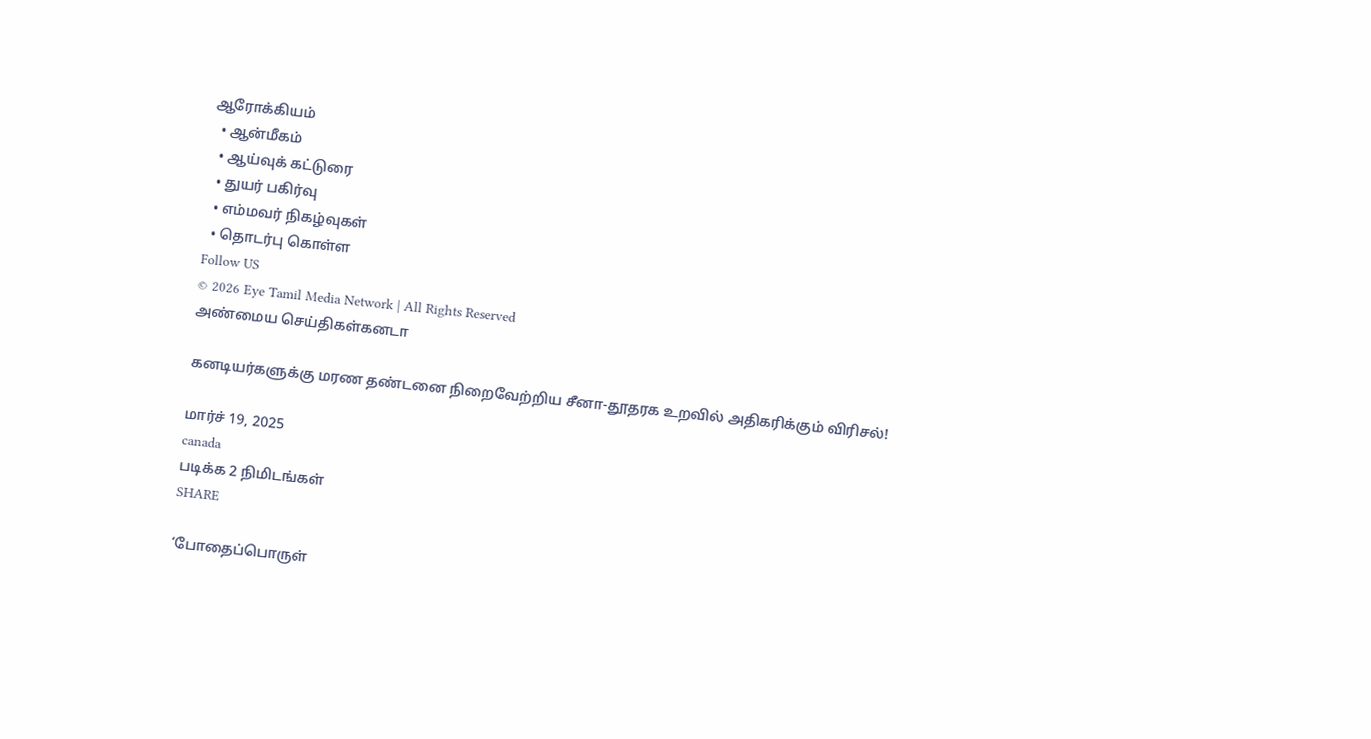ஆரோக்கியம்
  • ஆன்மீகம்
  • ஆய்வுக் கட்டுரை
  • துயர் பகிர்வு
  • எம்மவர் நிகழ்வுகள்
  • தொடர்பு கொள்ள
Follow US
© 2026 Eye Tamil Media Network | All Rights Reserved
அண்மைய செய்திகள்கனடா

கனடியர்களுக்கு மரண தண்டனை நிறைவேற்றிய சீனா-தூதரக உறவில் அதிகரிக்கும் விரிசல்!

மார்ச் 19, 2025
canada
படிக்க 2 நிமிடங்கள்
SHARE

‘போதைப்பொருள்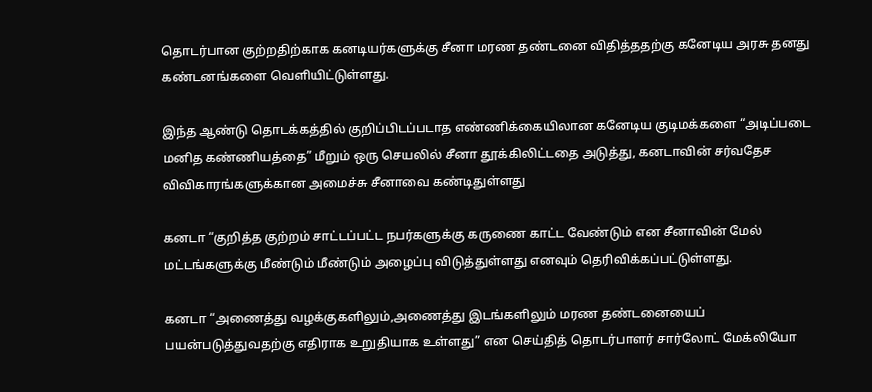தொடர்பான குற்றதிற்காக கனடியர்களுக்கு சீனா மரண தண்டனை விதித்ததற்கு கனேடிய அரசு தனது கண்டனங்களை வெளியிட்டுள்ளது.

இந்த ஆண்டு தொடக்கத்தில் குறிப்பிடப்படாத எண்ணிக்கையிலான கனேடிய குடிமக்களை “அடிப்படை மனித கண்ணியத்தை” மீறும் ஒரு செயலில் சீனா தூக்கிலிட்டதை அடுத்து, கனடாவின் சர்வதேச விவிகாரங்களுக்கான அமைச்சு சீனாவை கண்டிதுள்ளது

கனடா “குறித்த குற்றம் சாட்டப்பட்ட நபர்களுக்கு கருணை காட்ட வேண்டும் என சீனாவின் மேல் மட்டங்களுக்கு மீண்டும் மீண்டும் அழைப்பு விடுத்துள்ளது எனவும் தெரிவிக்கப்பட்டுள்ளது.

கனடா “அணைத்து வழக்குகளிலும்,அணைத்து இடங்களிலும் மரண தண்டனையைப் பயன்படுத்துவதற்கு எதிராக உறுதியாக உள்ளது” என செய்தித் தொடர்பாளர் சார்லோட் மேக்லியோ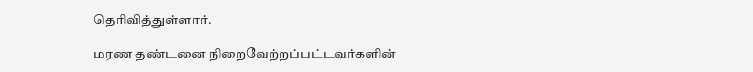தெரிவித்துள்ளார்.

மரண தண்டனை நிறைவேற்றப்பட்டவர்களின்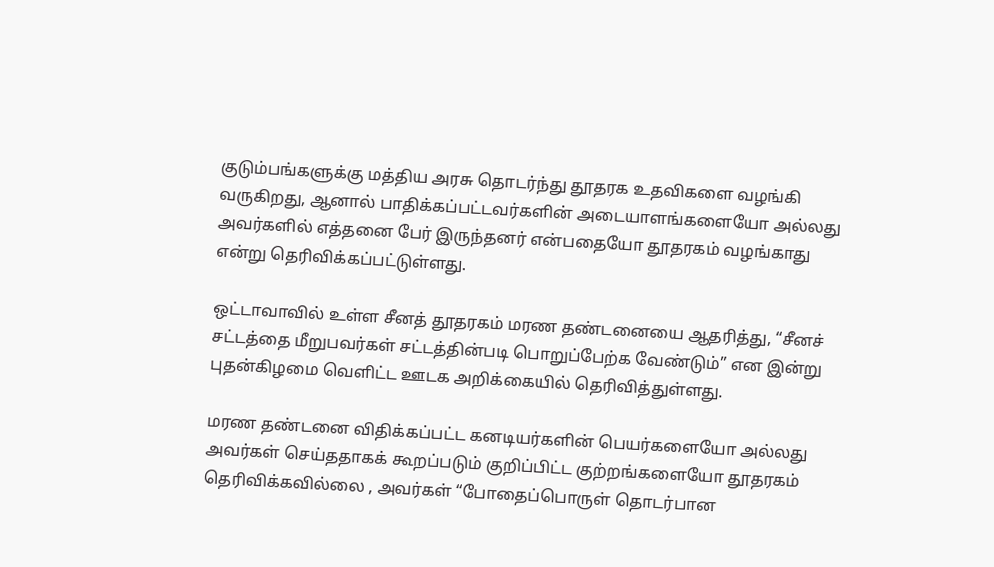குடும்பங்களுக்கு மத்திய அரசு தொடர்ந்து தூதரக உதவிகளை வழங்கி வருகிறது, ஆனால் பாதிக்கப்பட்டவர்களின் அடையாளங்களையோ அல்லது அவர்களில் எத்தனை பேர் இருந்தனர் என்பதையோ தூதரகம் வழங்காது என்று தெரிவிக்கப்பட்டுள்ளது.

ஒட்டாவாவில் உள்ள சீனத் தூதரகம் மரண தண்டனையை ஆதரித்து, “சீனச் சட்டத்தை மீறுபவர்கள் சட்டத்தின்படி பொறுப்பேற்க வேண்டும்” என இன்று புதன்கிழமை வெளிட்ட ஊடக அறிக்கையில் தெரிவித்துள்ளது.

மரண தண்டனை விதிக்கப்பட்ட கனடியர்களின் பெயர்களையோ அல்லது அவர்கள் செய்ததாகக் கூறப்படும் குறிப்பிட்ட குற்றங்களையோ தூதரகம் தெரிவிக்கவில்லை , அவர்கள் “போதைப்பொருள் தொடர்பான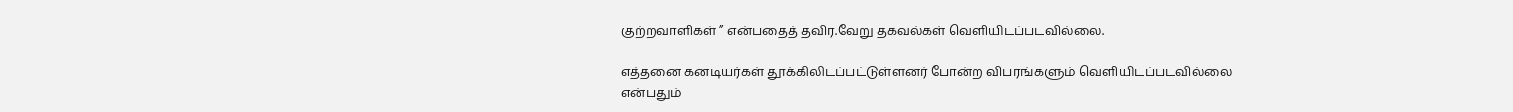குற்றவாளிகள் ” என்பதைத் தவிர.வேறு தகவல்கள் வெளியிடப்படவில்லை.

எத்தனை கனடியர்கள் தூக்கிலிடப்பட்டுள்ளனர் போன்ற விபரங்களும் வெளியிடப்படவில்லை என்பதும்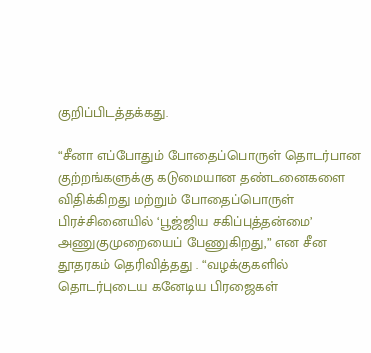குறிப்பிடத்தக்கது.

“சீனா எப்போதும் போதைப்பொருள் தொடர்பான குற்றங்களுக்கு கடுமையான தண்டனைகளை விதிக்கிறது மற்றும் போதைப்பொருள் பிரச்சினையில் ‘பூஜ்ஜிய சகிப்புத்தன்மை’ அணுகுமுறையைப் பேணுகிறது,” என சீன தூதரகம் தெரிவித்தது . “வழக்குகளில் தொடர்புடைய கனேடிய பிரஜைகள்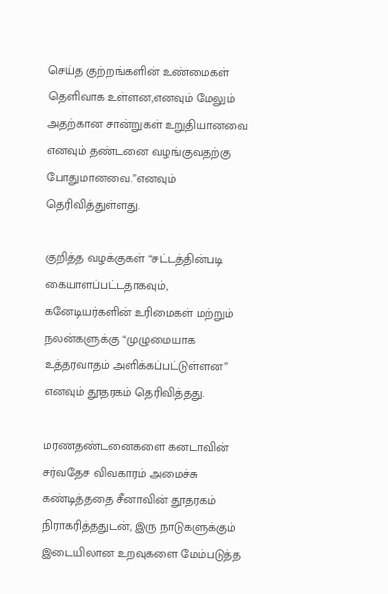செய்த குற்றங்களின் உண்மைகள் தெளிவாக உள்ளன,எனவும் மேலும் அதற்கான சான்றுகள் உறுதியானவை எனவும் தண்டனை வழங்குவதற்கு போதுமானவை.”எனவும் தெரிவித்துள்ளது.

குறித்த வழக்குகள் “சட்டத்தின்படி கையாளப்பட்டதாகவும், கனேடியர்களின் உரிமைகள் மற்றும் நலன்களுக்கு “முழுமையாக உத்தரவாதம் அளிக்கப்பட்டுள்ளன” எனவும் தூதரகம் தெரிவித்தது.

மரணதண்டனைகளை கனடாவின் சர்வதேச விவகாரம் அமைச்சு கண்டித்ததை சீனாவின் தூதரகம் நிராகரித்ததுடன், இரு நாடுகளுக்கும் இடையிலான உறவுகளை மேம்படுத்த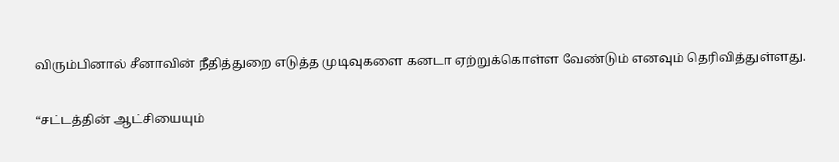விரும்பினால் சீனாவின் நீதித்துறை எடுத்த முடிவுகளை கனடா ஏற்றுக்கொள்ள வேண்டும் எனவும் தெரிவித்துள்ளது.

“சட்டத்தின் ஆட்சியையும்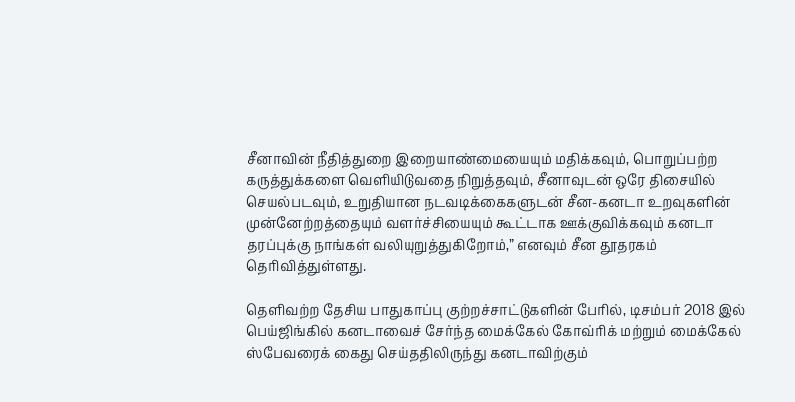சீனாவின் நீதித்துறை இறையாண்மையையும் மதிக்கவும், பொறுப்பற்ற கருத்துக்களை வெளியிடுவதை நிறுத்தவும், சீனாவுடன் ஒரே திசையில் செயல்படவும், உறுதியான நடவடிக்கைகளுடன் சீன-கனடா உறவுகளின் முன்னேற்றத்தையும் வளர்ச்சியையும் கூட்டாக ஊக்குவிக்கவும் கனடா தரப்புக்கு நாங்கள் வலியுறுத்துகிறோம்,” எனவும் சீன தூதரகம் தெரிவித்துள்ளது.

தெளிவற்ற தேசிய பாதுகாப்பு குற்றச்சாட்டுகளின் பேரில், டிசம்பர் 2018 இல் பெய்ஜிங்கில் கனடாவைச் சேர்ந்த மைக்கேல் கோவ்ரிக் மற்றும் மைக்கேல் ஸ்பேவரைக் கைது செய்ததிலிருந்து கனடாவிற்கும்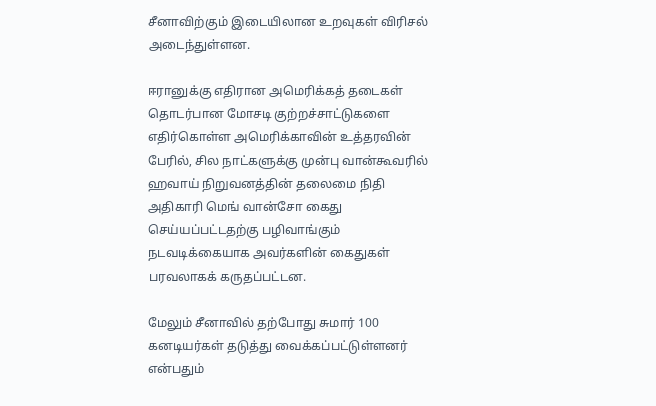சீனாவிற்கும் இடையிலான உறவுகள் விரிசல் அடைந்துள்ளன.

ஈரானுக்கு எதிரான அமெரிக்கத் தடைகள் தொடர்பான மோசடி குற்றச்சாட்டுகளை எதிர்கொள்ள அமெரிக்காவின் உத்தரவின் பேரில், சில நாட்களுக்கு முன்பு வான்கூவரில் ஹவாய் நிறுவனத்தின் தலைமை நிதி அதிகாரி மெங் வான்சோ கைது செய்யப்பட்டதற்கு பழிவாங்கும் நடவடிக்கையாக அவர்களின் கைதுகள் பரவலாகக் கருதப்பட்டன.

மேலும் சீனாவில் தற்போது சுமார் 100 கனடியர்கள் தடுத்து வைக்கப்பட்டுள்ளனர் என்பதும்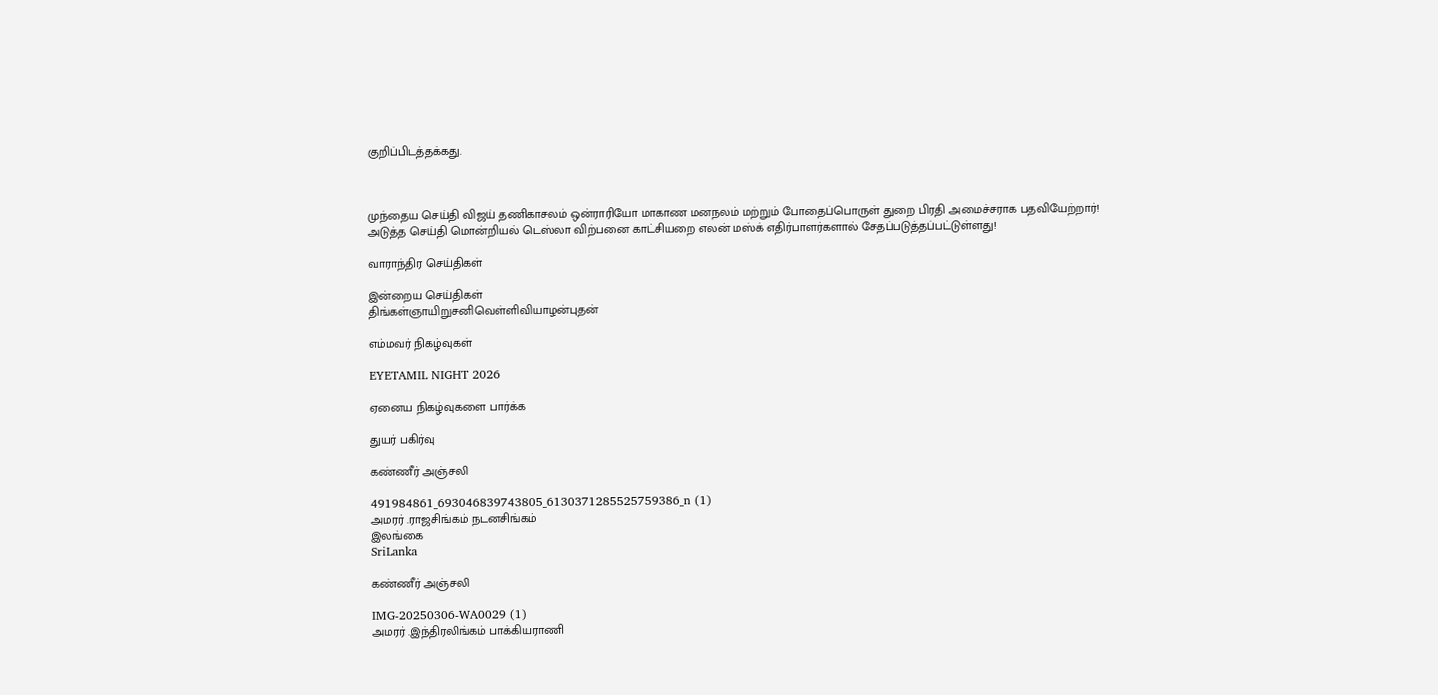குறிப்பிடத்தக்கது.



முந்தைய செய்தி விஜய் தணிகாசலம் ஒன்ராரியோ மாகாண மனநலம் மற்றும் போதைப்பொருள் துறை பிரதி அமைச்சராக பதவியேற்றார்!
அடுத்த செய்தி மொன்றியல் டெஸ்லா விற்பனை காட்சியறை எலன் மஸ்க் எதிர்பாளர்களால் சேதப்படுத்தப்பட்டுள்ளது!

வாராந்திர செய்திகள்

இன்றைய செய்திகள்
திங்கள்ஞாயிறுசனிவெள்ளிவியாழன்புதன்

எம்மவர் நிகழ்வுகள்

EYETAMIL NIGHT 2026

ஏனைய நிகழ்வுகளை பார்க்க

துயர் பகிர்வு

கண்ணீர் அஞ்சலி

491984861_693046839743805_6130371285525759386_n (1)
அமரர் .ராஜசிங்கம் நடனசிங்கம்
இலங்கை
SriLanka

கண்ணீர் அஞ்சலி

IMG-20250306-WA0029 (1)
அமரர் .இந்திரலிங்கம் பாக்கியராணி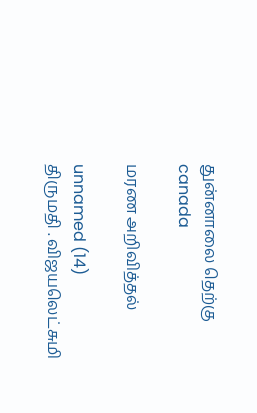துன்னாலை தெற்கு
canada

மரண அறிவித்தல்

unnamed (14)
திருமதி . விஜயலெட்சுமி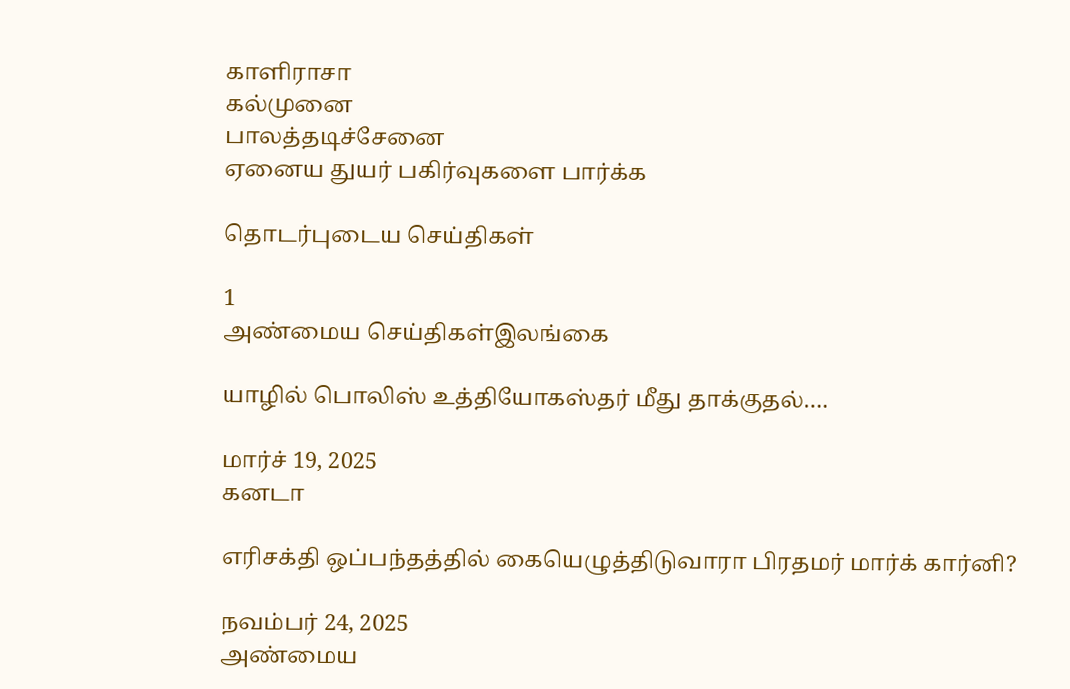காளிராசா
கல்முனை
பாலத்தடிச்சேனை
ஏனைய துயர் பகிர்வுகளை பார்க்க

தொடர்புடைய செய்திகள்

1
அண்மைய செய்திகள்இலங்கை

யாழில் பொலிஸ் உத்தியோகஸ்தர் மீது தாக்குதல்….

மார்ச் 19, 2025
கனடா

எரிசக்தி ஒப்பந்தத்தில் கையெழுத்திடுவாரா பிரதமர் மார்க் கார்னி?

நவம்பர் 24, 2025
அண்மைய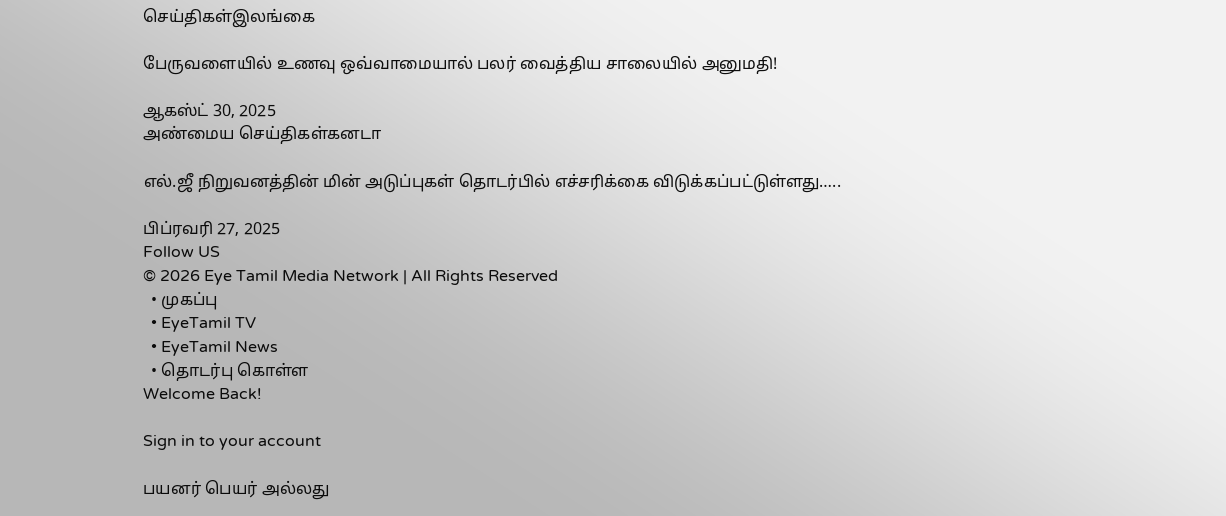செய்திகள்இலங்கை

பேருவளையில் உணவு ஒவ்வாமையால் பலர் வைத்திய சாலையில் அனுமதி!

ஆகஸ்ட் 30, 2025
அண்மைய செய்திகள்கனடா

எல்.ஜீ நிறுவனத்தின் மின் அடுப்புகள் தொடர்பில் எச்சரிக்கை விடுக்கப்பட்டுள்ளது…..

பிப்ரவரி 27, 2025
Follow US
© 2026 Eye Tamil Media Network | All Rights Reserved
  • முகப்பு
  • EyeTamil TV
  • EyeTamil News
  • தொடர்பு கொள்ள
Welcome Back!

Sign in to your account

பயனர் பெயர் அல்லது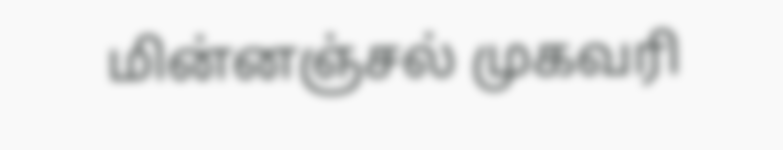மின்னஞ்சல் முகவரி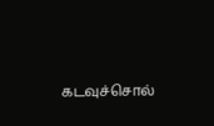கடவுச்சொல்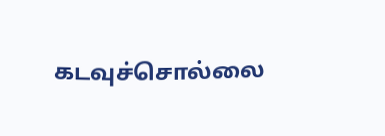கடவுச்சொல்லை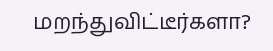மறந்துவிட்டீர்களா?